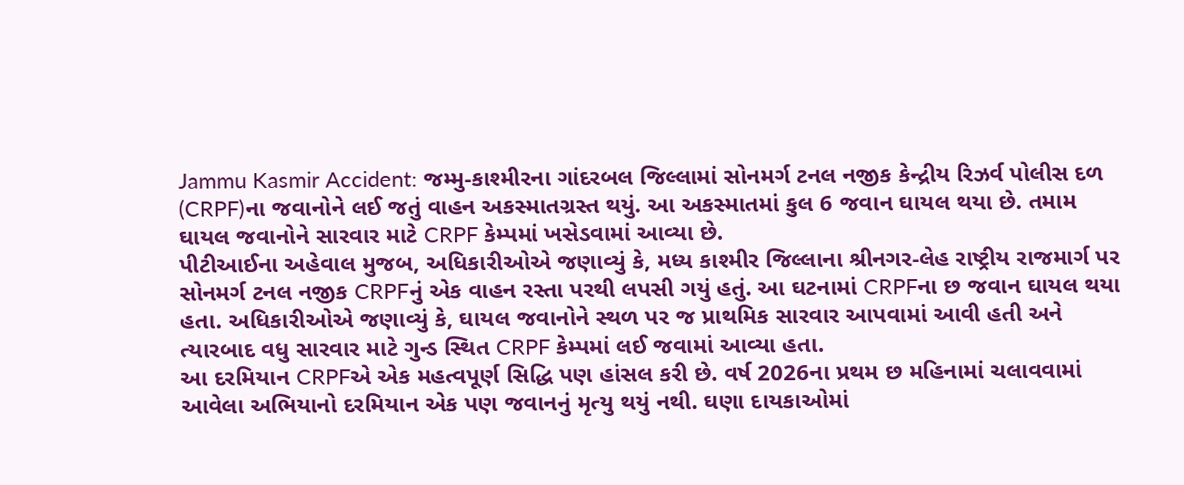Jammu Kasmir Accident: જમ્મુ-કાશ્મીરના ગાંદરબલ જિલ્લામાં સોનમર્ગ ટનલ નજીક કેન્દ્રીય રિઝર્વ પોલીસ દળ (CRPF)ના જવાનોને લઈ જતું વાહન અકસ્માતગ્રસ્ત થયું. આ અકસ્માતમાં કુલ 6 જવાન ઘાયલ થયા છે. તમામ ઘાયલ જવાનોને સારવાર માટે CRPF કેમ્પમાં ખસેડવામાં આવ્યા છે.
પીટીઆઈના અહેવાલ મુજબ, અધિકારીઓએ જણાવ્યું કે, મધ્ય કાશ્મીર જિલ્લાના શ્રીનગર-લેહ રાષ્ટ્રીય રાજમાર્ગ પર સોનમર્ગ ટનલ નજીક CRPFનું એક વાહન રસ્તા પરથી લપસી ગયું હતું. આ ઘટનામાં CRPFના છ જવાન ઘાયલ થયા હતા. અધિકારીઓએ જણાવ્યું કે, ઘાયલ જવાનોને સ્થળ પર જ પ્રાથમિક સારવાર આપવામાં આવી હતી અને ત્યારબાદ વધુ સારવાર માટે ગુન્ડ સ્થિત CRPF કેમ્પમાં લઈ જવામાં આવ્યા હતા.
આ દરમિયાન CRPFએ એક મહત્વપૂર્ણ સિદ્ધિ પણ હાંસલ કરી છે. વર્ષ 2026ના પ્રથમ છ મહિનામાં ચલાવવામાં આવેલા અભિયાનો દરમિયાન એક પણ જવાનનું મૃત્યુ થયું નથી. ઘણા દાયકાઓમાં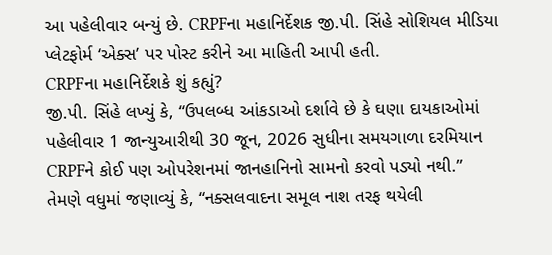આ પહેલીવાર બન્યું છે. CRPFના મહાનિર્દેશક જી.પી. સિંહે સોશિયલ મીડિયા પ્લેટફોર્મ ‘એક્સ’ પર પોસ્ટ કરીને આ માહિતી આપી હતી.
CRPFના મહાનિર્દેશકે શું કહ્યું?
જી.પી. સિંહે લખ્યું કે, “ઉપલબ્ધ આંકડાઓ દર્શાવે છે કે ઘણા દાયકાઓમાં પહેલીવાર 1 જાન્યુઆરીથી 30 જૂન, 2026 સુધીના સમયગાળા દરમિયાન CRPFને કોઈ પણ ઓપરેશનમાં જાનહાનિનો સામનો કરવો પડ્યો નથી.”
તેમણે વધુમાં જણાવ્યું કે, “નક્સલવાદના સમૂલ નાશ તરફ થયેલી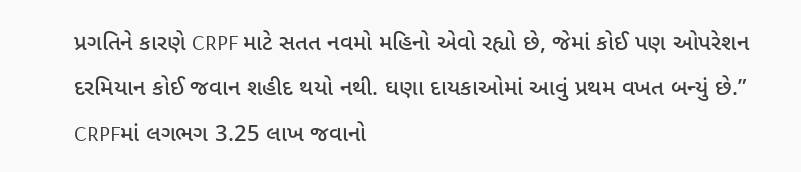પ્રગતિને કારણે CRPF માટે સતત નવમો મહિનો એવો રહ્યો છે, જેમાં કોઈ પણ ઓપરેશન દરમિયાન કોઈ જવાન શહીદ થયો નથી. ઘણા દાયકાઓમાં આવું પ્રથમ વખત બન્યું છે.”
CRPFમાં લગભગ 3.25 લાખ જવાનો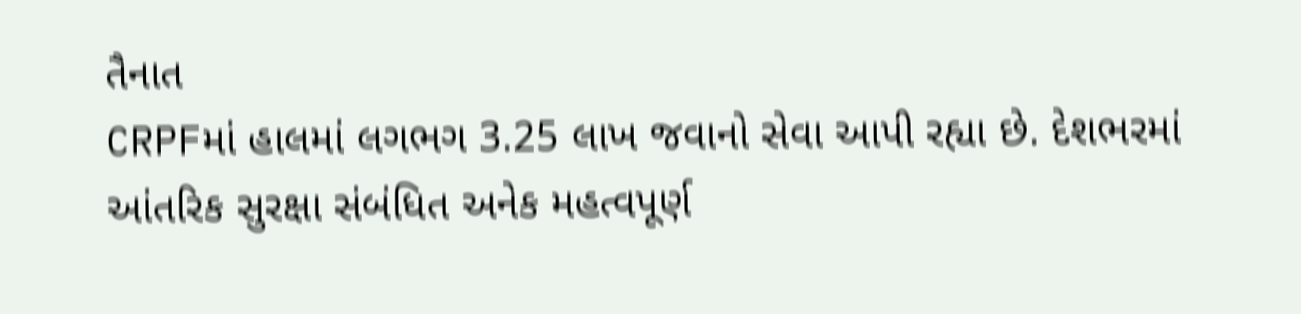તૈનાત
CRPFમાં હાલમાં લગભગ 3.25 લાખ જવાનો સેવા આપી રહ્યા છે. દેશભરમાં આંતરિક સુરક્ષા સંબંધિત અનેક મહત્વપૂર્ણ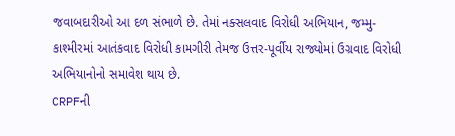જવાબદારીઓ આ દળ સંભાળે છે. તેમાં નક્સલવાદ વિરોધી અભિયાન, જમ્મુ-કાશ્મીરમાં આતંકવાદ વિરોધી કામગીરી તેમજ ઉત્તર-પૂર્વીય રાજ્યોમાં ઉગ્રવાદ વિરોધી અભિયાનોનો સમાવેશ થાય છે.
CRPFની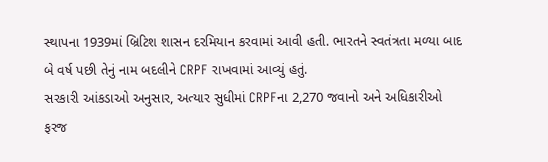સ્થાપના 1939માં બ્રિટિશ શાસન દરમિયાન કરવામાં આવી હતી. ભારતને સ્વતંત્રતા મળ્યા બાદ બે વર્ષ પછી તેનું નામ બદલીને CRPF રાખવામાં આવ્યું હતું.
સરકારી આંકડાઓ અનુસાર, અત્યાર સુધીમાં CRPFના 2,270 જવાનો અને અધિકારીઓ ફરજ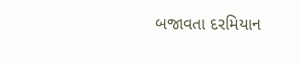બજાવતા દરમિયાન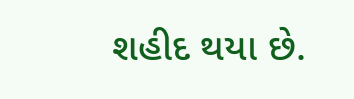શહીદ થયા છે.